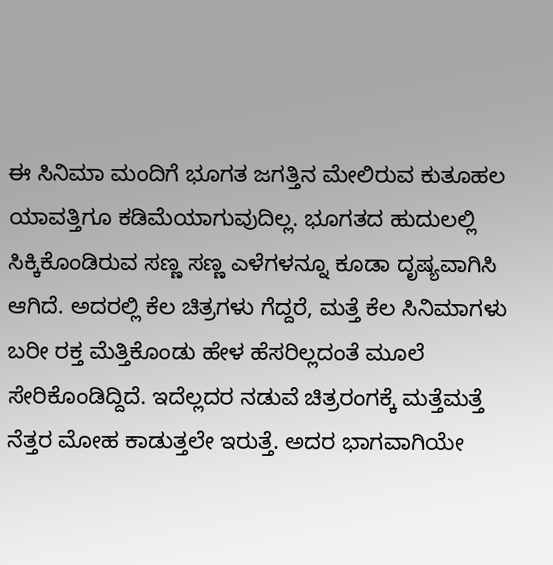ಈ ಸಿನಿಮಾ ಮಂದಿಗೆ ಭೂಗತ ಜಗತ್ತಿನ ಮೇಲಿರುವ ಕುತೂಹಲ ಯಾವತ್ತಿಗೂ ಕಡಿಮೆಯಾಗುವುದಿಲ್ಲ. ಭೂಗತದ ಹುದುಲಲ್ಲಿ ಸಿಕ್ಕಿಕೊಂಡಿರುವ ಸಣ್ಣ ಸಣ್ಣ ಎಳೆಗಳನ್ನೂ ಕೂಡಾ ದೃಷ್ಯವಾಗಿಸಿ ಆಗಿದೆ. ಅದರಲ್ಲಿ ಕೆಲ ಚಿತ್ರಗಳು ಗೆದ್ದರೆ, ಮತ್ತೆ ಕೆಲ ಸಿನಿಮಾಗಳು ಬರೀ ರಕ್ತ ಮೆತ್ತಿಕೊಂಡು ಹೇಳ ಹೆಸರಿಲ್ಲದಂತೆ ಮೂಲೆ ಸೇರಿಕೊಂಡಿದ್ದಿದೆ. ಇದೆಲ್ಲದರ ನಡುವೆ ಚಿತ್ರರಂಗಕ್ಕೆ ಮತ್ತೆಮತ್ತೆ ನೆತ್ತರ ಮೋಹ ಕಾಡುತ್ತಲೇ ಇರುತ್ತೆ. ಅದರ ಭಾಗವಾಗಿಯೇ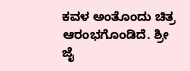ಕವಳ ಅಂತೊಂದು ಚಿತ್ರ ಆರಂಭಗೊಂಡಿದೆ. ಶ್ರೀ ಜೈ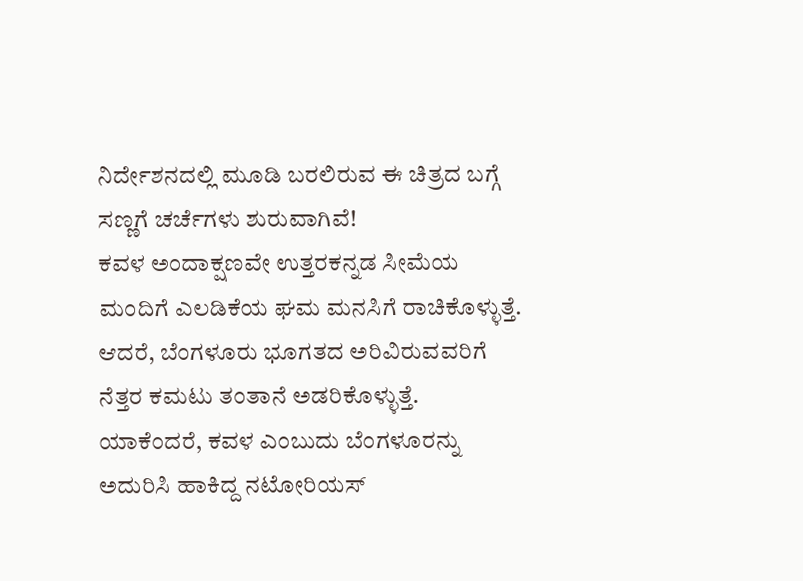ನಿರ್ದೇಶನದಲ್ಲಿ ಮೂಡಿ ಬರಲಿರುವ ಈ ಚಿತ್ರದ ಬಗ್ಗೆ ಸಣ್ಣಗೆ ಚರ್ಚೆಗಳು ಶುರುವಾಗಿವೆ!
ಕವಳ ಅಂದಾಕ್ಷಣವೇ ಉತ್ತರಕನ್ನಡ ಸೀಮೆಯ ಮಂದಿಗೆ ಎಲಡಿಕೆಯ ಘಮ ಮನಸಿಗೆ ರಾಚಿಕೊಳ್ಳುತ್ತೆ. ಆದರೆ, ಬೆಂಗಳೂರು ಭೂಗತದ ಅರಿವಿರುವವರಿಗೆ ನೆತ್ತರ ಕಮಟು ತಂತಾನೆ ಅಡರಿಕೊಳ್ಳುತ್ತೆ. ಯಾಕೆಂದರೆ, ಕವಳ ಎಂಬುದು ಬೆಂಗಳೂರನ್ನು ಅದುರಿಸಿ ಹಾಕಿದ್ದ ನಟೋರಿಯಸ್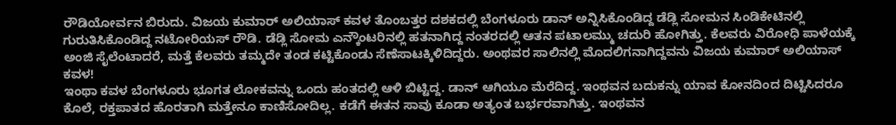ರೌಡಿಯೋರ್ವನ ಬಿರುದು. ವಿಜಯ ಕುಮಾರ್ ಅಲಿಯಾಸ್ ಕವಳ ತೊಂಬತ್ತರ ದಶಕದಲ್ಲಿ ಬೆಂಗಳೂರು ಡಾನ್ ಅನ್ನಿಸಿಕೊಂಡಿದ್ದ ಡೆಡ್ಲಿ ಸೋಮನ ಸಿಂಡಿಕೇಟಿನಲ್ಲಿ ಗುರುತಿಸಿಕೊಂಡಿದ್ದ ನಟೋರಿಯಸ್ ರೌಡಿ. ಡೆಡ್ಲಿ ಸೋಮ ಎನ್ಕೌಂಟರಿನಲ್ಲಿ ಹತನಾಗಿದ್ದ ನಂತರದಲ್ಲಿ ಆತನ ಪಟಾಲಮ್ಮು ಚದುರಿ ಹೋಗಿತ್ತು. ಕೆಲವರು ವಿರೋಧಿ ಪಾಳೆಯಕ್ಕೆ ಅಂಜಿ ಸೈಲೆಂಟಾದರೆ, ಮತ್ತೆ ಕೆಲವರು ತಮ್ಮದೇ ತಂಡ ಕಟ್ಟಿಕೊಂಡು ಸೆಣೆಸಾಟಕ್ಕಿಳಿದಿದ್ದರು. ಅಂಥವರ ಸಾಲಿನಲ್ಲಿ ಮೊದಲಿಗನಾಗಿದ್ದವನು ವಿಜಯ ಕುಮಾರ್ ಅಲಿಯಾಸ್ ಕವಳ!
ಇಂಥಾ ಕವಳ ಬೆಂಗಳೂರು ಭೂಗತ ಲೋಕವನ್ನು ಒಂದು ಹಂತದಲ್ಲಿ ಆಳಿ ಬಿಟ್ಟಿದ್ದ. ಡಾನ್ ಆಗಿಯೂ ಮೆರೆದಿದ್ದ. ಇಂಥವನ ಬದುಕನ್ನು ಯಾವ ಕೋನದಿಂದ ದಿಟ್ಟಿಸಿದರೂ ಕೊಲೆ, ರಕ್ತಪಾತದ ಹೊರತಾಗಿ ಮತ್ತೇನೂ ಕಾಣಿಸೋದಿಲ್ಲ. ಕಡೆಗೆ ಈತನ ಸಾವು ಕೂಡಾ ಅತ್ಯಂತ ಬರ್ಭರವಾಗಿತ್ತು. ಇಂಥವನ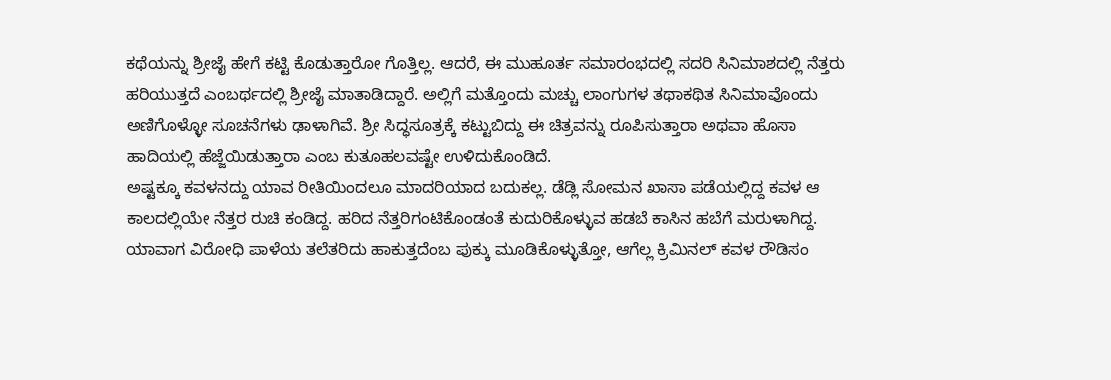ಕಥೆಯನ್ನು ಶ್ರೀಜೈ ಹೇಗೆ ಕಟ್ಟಿ ಕೊಡುತ್ತಾರೋ ಗೊತ್ತಿಲ್ಲ. ಆದರೆ, ಈ ಮುಹೂರ್ತ ಸಮಾರಂಭದಲ್ಲಿ ಸದರಿ ಸಿನಿಮಾಶದಲ್ಲಿ ನೆತ್ತರು ಹರಿಯುತ್ತದೆ ಎಂಬರ್ಥದಲ್ಲಿ ಶ್ರೀಜೈ ಮಾತಾಡಿದ್ದಾರೆ. ಅಲ್ಲಿಗೆ ಮತ್ತೊಂದು ಮಚ್ಚು ಲಾಂಗುಗಳ ತಥಾಕಥಿತ ಸಿನಿಮಾವೊಂದು ಅಣಿಗೊಳ್ಳೋ ಸೂಚನೆಗಳು ಢಾಳಾಗಿವೆ. ಶ್ರೀ ಸಿದ್ಧಸೂತ್ರಕ್ಕೆ ಕಟ್ಟುಬಿದ್ದು ಈ ಚಿತ್ರವನ್ನು ರೂಪಿಸುತ್ತಾರಾ ಅಥವಾ ಹೊಸಾ ಹಾದಿಯಲ್ಲಿ ಹೆಜ್ಜೆಯಿಡುತ್ತಾರಾ ಎಂಬ ಕುತೂಹಲವಷ್ಟೇ ಉಳಿದುಕೊಂಡಿದೆ.
ಅಷ್ಟಕ್ಕೂ ಕವಳನದ್ದು ಯಾವ ರೀತಿಯಿಂದಲೂ ಮಾದರಿಯಾದ ಬದುಕಲ್ಲ. ಡೆಡ್ಲಿ ಸೋಮನ ಖಾಸಾ ಪಡೆಯಲ್ಲಿದ್ದ ಕವಳ ಆ ಕಾಲದಲ್ಲಿಯೇ ನೆತ್ತರ ರುಚಿ ಕಂಡಿದ್ದ. ಹರಿದ ನೆತ್ತರಿಗಂಟಿಕೊಂಡಂತೆ ಕುದುರಿಕೊಳ್ಳುವ ಹಡಬೆ ಕಾಸಿನ ಹಬೆಗೆ ಮರುಳಾಗಿದ್ದ. ಯಾವಾಗ ವಿರೋಧಿ ಪಾಳೆಯ ತಲೆತರಿದು ಹಾಕುತ್ತದೆಂಬ ಪುಕ್ಕು ಮೂಡಿಕೊಳ್ಳುತ್ತೋ, ಆಗೆಲ್ಲ ಕ್ರಿಮಿನಲ್ ಕವಳ ರೌಡಿಸಂ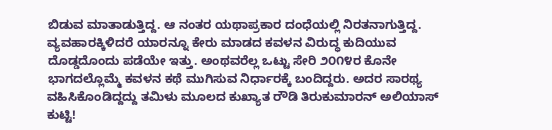ಬಿಡುವ ಮಾತಾಡುತ್ತಿದ್ದ. ಆ ನಂತರ ಯಥಾಪ್ರಕಾರ ದಂಧೆಯಲ್ಲಿ ನಿರತನಾಗುತ್ತಿದ್ದ. ವ್ಯವಹಾರಕ್ಕಿಳಿದರೆ ಯಾರನ್ನೂ ಕೇರು ಮಾಡದ ಕವಳನ ವಿರುದ್ಧ ಕುದಿಯುವ ದೊಡ್ಡದೊಂದು ಪಡೆಯೇ ಇತ್ತು. ಅಂಥವರೆಲ್ಲ ಒಟ್ಟು ಸೇರಿ ೨೦೧೪ರ ಕೊನೇ ಭಾಗದಲ್ಲೊಮ್ಮೆ ಕವಳನ ಕಥೆ ಮುಗಿಸುವ ನಿರ್ಧಾರಕ್ಕೆ ಬಂದಿದ್ದರು. ಅದರ ಸಾರಥ್ಯ ವಹಿಸಿಕೊಂಡಿದ್ದದ್ದು ತಮಿಳು ಮೂಲದ ಕುಖ್ಯಾತ ರೌಡಿ ತಿರುಕುಮಾರನ್ ಅಲಿಯಾಸ್ ಕುಟ್ಟಿ!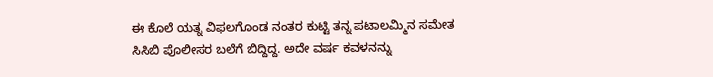ಈ ಕೊಲೆ ಯತ್ನ ವಿಫಲಗೊಂಡ ನಂತರ ಕುಟ್ಟಿ ತನ್ನ ಪಟಾಲಮ್ಮಿನ ಸಮೇತ ಸಿಸಿಬಿ ಪೊಲೀಸರ ಬಲೆಗೆ ಬಿದ್ದಿದ್ದ. ಅದೇ ವರ್ಷ ಕವಳನನ್ನು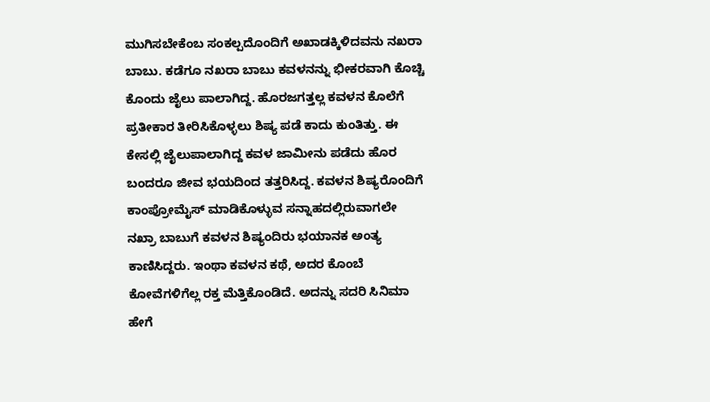ಮುಗಿಸಬೇಕೆಂಬ ಸಂಕಲ್ಪದೊಂದಿಗೆ ಅಖಾಡಕ್ಕಿಳಿದವನು ನಖರಾ ಬಾಬು. ಕಡೆಗೂ ನಖರಾ ಬಾಬು ಕವಳನನ್ನು ಭೀಕರವಾಗಿ ಕೊಚ್ಚಿ ಕೊಂದು ಜೈಲು ಪಾಲಾಗಿದ್ದ. ಹೊರಜಗತ್ತಲ್ಲ ಕವಳನ ಕೊಲೆಗೆ ಪ್ರತೀಕಾರ ತೀರಿಸಿಕೊಳ್ಳಲು ಶಿಷ್ಯ ಪಡೆ ಕಾದು ಕುಂತಿತ್ತು. ಈ ಕೇಸಲ್ಲಿ ಜೈಲುಪಾಲಾಗಿದ್ದ ಕವಳ ಜಾಮೀನು ಪಡೆದು ಹೊರ ಬಂದರೂ ಜೀವ ಭಯದಿಂದ ತತ್ತರಿಸಿದ್ದ. ಕವಳನ ಶಿಷ್ಯರೊಂದಿಗೆ ಕಾಂಪ್ರೋಮೈಸ್ ಮಾಡಿಕೊಳ್ಳುವ ಸನ್ನಾಹದಲ್ಲಿರುವಾಗಲೇ ನಖ್ರಾ ಬಾಬುಗೆ ಕವಳನ ಶಿಷ್ಯಂದಿರು ಭಯಾನಕ ಅಂತ್ಯ ಕಾಣಿಸಿದ್ದರು. ಇಂಥಾ ಕವಳನ ಕಥೆ, ಅದರ ಕೊಂಬೆ ಕೋವೆಗಳಿಗೆಲ್ಲ ರಕ್ತ ಮೆತ್ತಿಕೊಂಡಿದೆ. ಅದನ್ನು ಸದರಿ ಸಿನಿಮಾ ಹೇಗೆ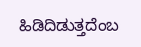ಹಿಡಿದಿಡುತ್ತದೆಂಬ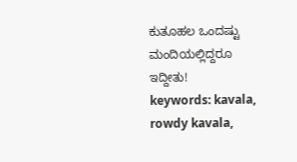ಕುತೂಹಲ ಒಂದಷ್ಟು ಮಂದಿಯಲ್ಲಿದ್ದರೂ ಇದ್ದೀತು!
keywords: kavala, rowdy kavala,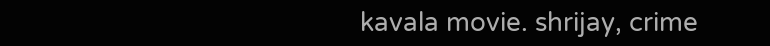kavala movie. shrijay, crime